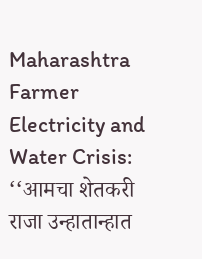Maharashtra Farmer Electricity and Water Crisis: ‘‘आमचा शेतकरी राजा उन्हातान्हात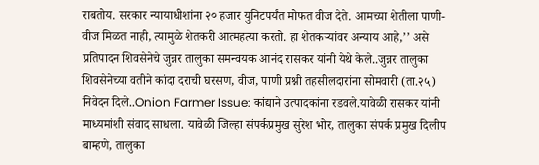राबतोय. सरकार न्यायाधीशांना २० हजार युनिटपर्यंत मोफत वीज देते. आमच्या शेतीला पाणी-वीज मिळत नाही, त्यामुळे शेतकरी आत्महत्या करतो. हा शेतकऱ्यांवर अन्याय आहे,’’ असे प्रतिपादन शिवसेनेचे जुन्नर तालुका समन्वयक आनंद रासकर यांनी येथे केले..जुन्नर तालुका शिवसेनेच्या वतीने कांदा दराची घरसण, वीज, पाणी प्रश्नी तहसीलदारांना सोमवारी (ता.२५) निवेदन दिले..Onion Farmer Issue: कांद्याने उत्पादकांना रडवले.यावेळी रासकर यांनी माध्यमांशी संवाद साधला. यावेळी जिल्हा संपर्कप्रमुख सुरेश भोर, तालुका संपर्क प्रमुख दिलीप बाम्हणे, तालुका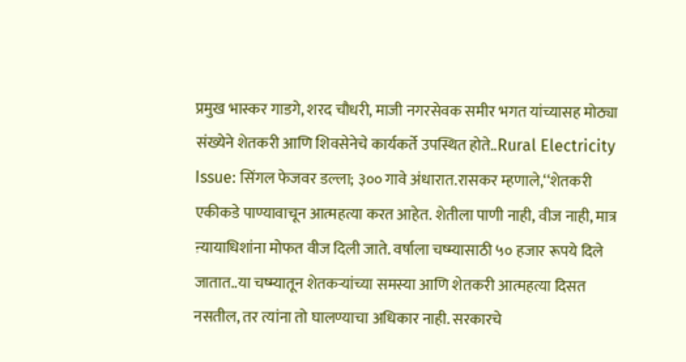प्रमुख भास्कर गाडगे, शरद चौधरी, माजी नगरसेवक समीर भगत यांच्यासह मोठ्या संख्येने शेतकरी आणि शिवसेनेचे कार्यकर्ते उपस्थित होते..Rural Electricity Issue: सिंगल फेजवर डल्ला; ३०० गावे अंधारात.रासकर म्हणाले,‘‘शेतकरी एकीकडे पाण्यावाचून आत्महत्या करत आहेत. शेतीला पाणी नाही, वीज नाही, मात्र ऩ्यायाधिशांना मोफत वीज दिली जाते. वर्षाला चष्म्यासाठी ५० हजार रूपये दिले जातात..या चष्म्यातून शेतकऱ्यांच्या समस्या आणि शेतकरी आत्महत्या दिसत नसतील, तर त्यांना तो घालण्याचा अधिकार नाही. सरकारचे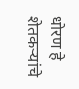धोरण हे शेतकऱ्यांचे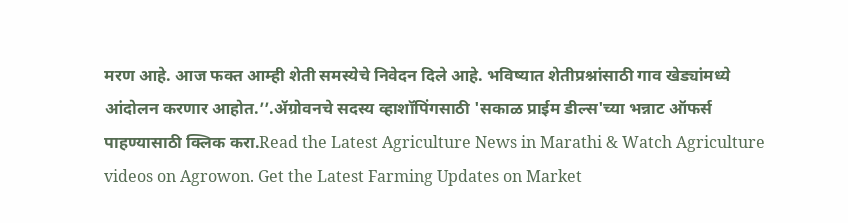मरण आहे. आज फक्त आम्ही शेती समस्येचे निवेदन दिले आहे. भविष्यात शेतीप्रश्नांसाठी गाव खेड्यांमध्ये आंदोलन करणार आहोत.’’.ॲग्रोवनचे सदस्य व्हाशॉपिंगसाठी 'सकाळ प्राईम डील्स'च्या भन्नाट ऑफर्स पाहण्यासाठी क्लिक करा.Read the Latest Agriculture News in Marathi & Watch Agriculture videos on Agrowon. Get the Latest Farming Updates on Market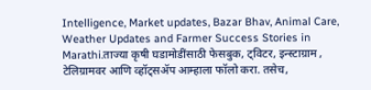Intelligence, Market updates, Bazar Bhav, Animal Care, Weather Updates and Farmer Success Stories in Marathi.ताज्या कृषी घडामोडींसाठी फेसबुक, ट्विटर, इन्स्टाग्राम , टेलिग्रामवर आणि व्हॉट्सॲप आम्हाला फॉलो करा. तसेच,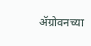ॲग्रोवनच्या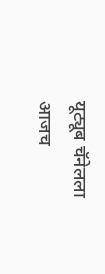यूट्यूब चॅनेलला आजच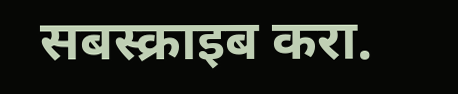सबस्क्राइब करा.